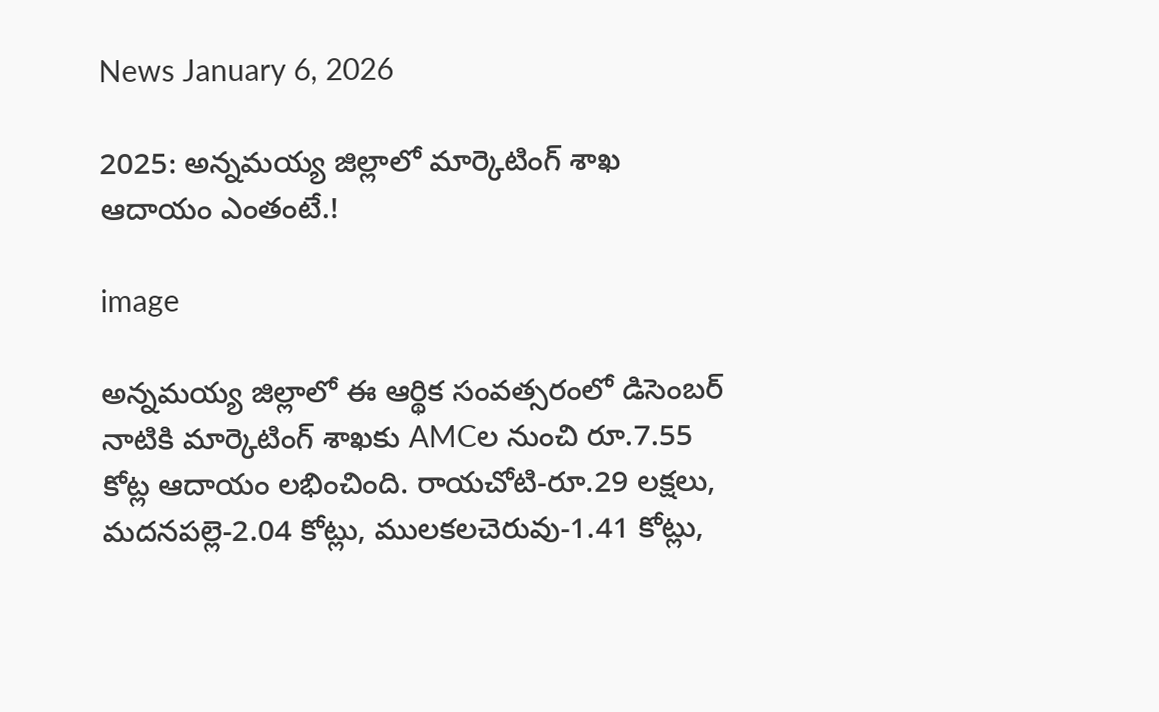News January 6, 2026

2025: అన్నమయ్య జిల్లాలో మార్కెటింగ్ శాఖ ఆదాయం ఎంతంటే.!

image

అన్నమయ్య జిల్లాలో ఈ ఆర్థిక సంవత్సరంలో డిసెంబర్ నాటికి మార్కెటింగ్ శాఖకు AMCల నుంచి రూ.7.55 కోట్ల ఆదాయం లభించింది. రాయచోటి-రూ.29 లక్షలు, మదనపల్లె-2.04 కోట్లు, ములకలచెరువు-1.41 కోట్లు,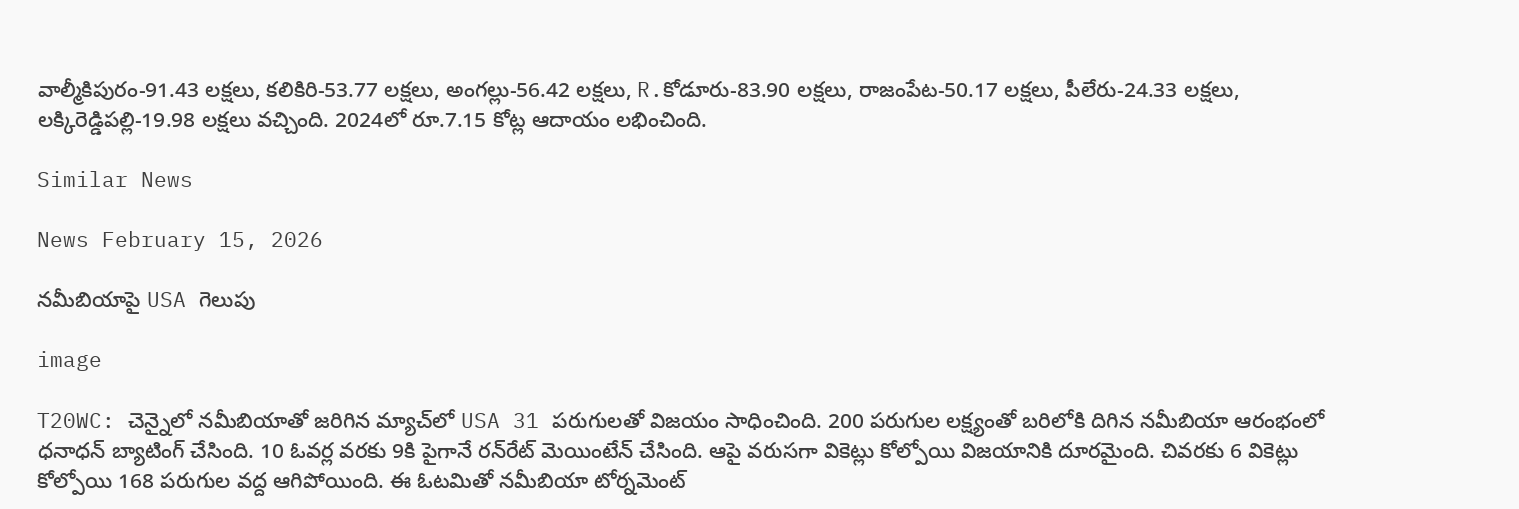వాల్మీకిపురం-91.43 లక్షలు, కలికిరి-53.77 లక్షలు, అంగల్లు-56.42 లక్షలు, R.కోడూరు-83.90 లక్షలు, రాజంపేట-50.17 లక్షలు, పీలేరు-24.33 లక్షలు, లక్కిరెడ్డిపల్లి-19.98 లక్షలు వచ్చింది. 2024లో రూ.7.15 కోట్ల ఆదాయం లభించింది.

Similar News

News February 15, 2026

నమీబియాపై USA గెలుపు

image

T20WC: చెన్నైలో నమీబియాతో జరిగిన మ్యాచ్‌లో USA 31 పరుగులతో విజయం సాధించింది. 200 పరుగుల లక్ష్యంతో బరిలోకి దిగిన నమీబియా ఆరంభంలో ధనాధన్ బ్యాటింగ్ చేసింది. 10 ఓవర్ల వరకు 9కి పైగానే రన్‌రేట్ మెయింటేన్ చేసింది. ఆపై వరుసగా వికెట్లు కోల్పోయి విజయానికి దూరమైంది. చివరకు 6 వికెట్లు కోల్పోయి 168 పరుగుల వద్ద ఆగిపోయింది. ఈ ఓటమితో నమీబియా టోర్నమెంట్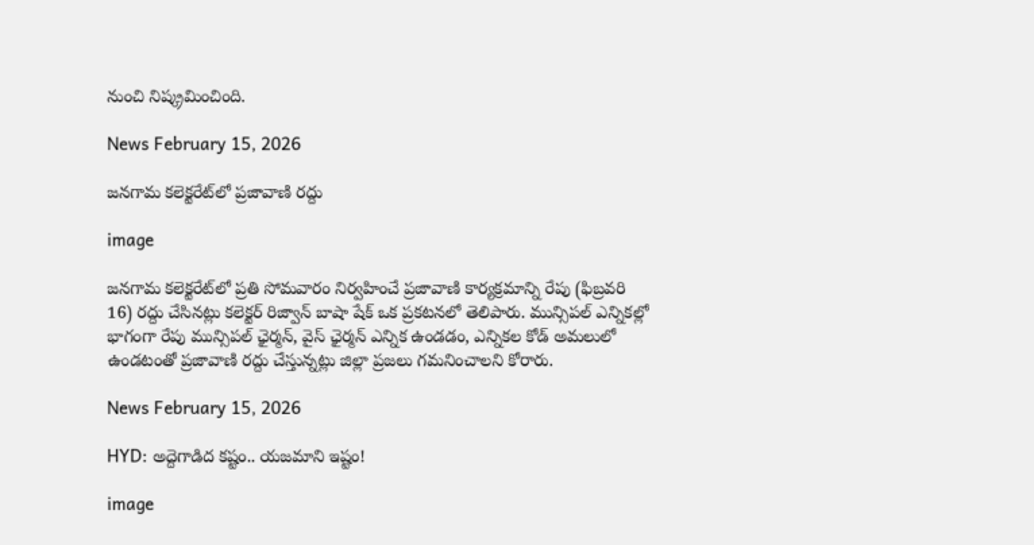నుంచి నిష్క్రమించింది.

News February 15, 2026

జనగామ కలెక్టరేట్‌లో ప్రజావాణి రద్దు

image

జనగామ కలెక్టరేట్‌లో ప్రతి సోమవారం నిర్వహించే ప్రజావాణి కార్యక్రమాన్ని రేపు (ఫిబ్రవరి 16) రద్దు చేసినట్లు కలెక్టర్ రిజ్వాన్ బాషా షేక్ ఒక ప్రకటనలో తెలిపారు. మున్సిపల్ ఎన్నికల్లో భాగంగా రేపు మున్సిపల్ ఛైర్మన్, వైస్ ఛైర్మన్ ఎన్నిక ఉండడం, ఎన్నికల కోడ్ అమలులో ఉండటంతో ప్రజావాణి రద్దు చేస్తున్నట్లు‌ జిల్లా ప్రజలు గమనించాలని కోరారు.

News February 15, 2026

HYD: అద్దెగాడిద కష్టం.. యజమాని ఇష్టం!

image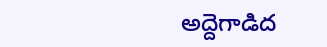అద్దెగాడిద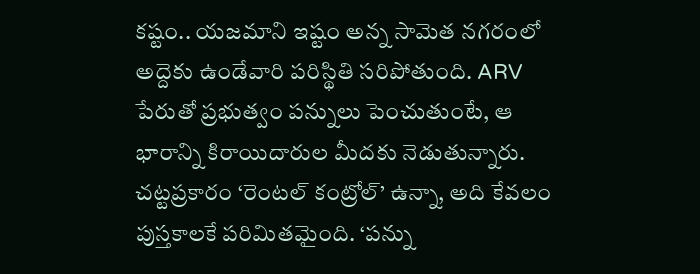కష్టం.. యజమాని ఇష్టం అన్న సామెత నగరంలో అద్దెకు ఉండేవారి పరిస్థితి సరిపోతుంది. ARV పేరుతో ప్రభుత్వం పన్నులు పెంచుతుంటే, ఆ భారాన్ని కిరాయిదారుల మీదకు నెడుతున్నారు. చట్టప్రకారం ‘రెంటల్ కంట్రోల్’ ఉన్నా, అది కేవలం పుస్తకాలకే పరిమితమైంది. ‘పన్ను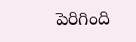పెరిగింది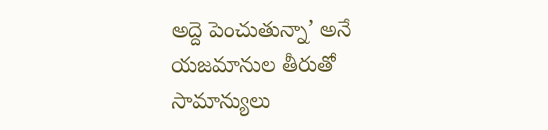అద్దె పెంచుతున్నా’ అనే యజమానుల తీరుతో సామాన్యులు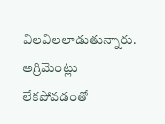విలవిలలాడుతున్నారు. అగ్రిమెంట్లు లేకపోవడంతో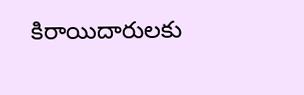కిరాయిదారులకు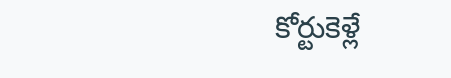కోర్టుకెళ్లే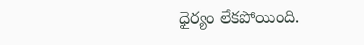ధైర్యం లేకపోయింది.